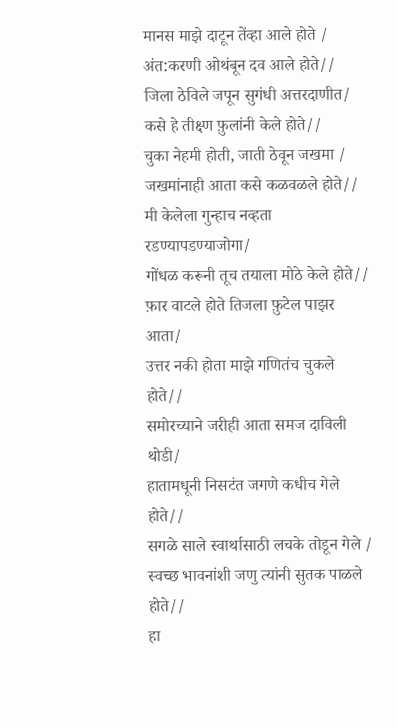मानस माझे दाटून तेंव्हा आले होते /
अंत:करणी ओथंबून दव आले होते//
जिला ठेविले जपून सुगंधी अत्तरदाणीत/
कसे हे तीक्ष्ण फ़ुलांनी केले होते//
चुका नेहमी होती, जाती ठेवून जखमा /
जखमांनाही आता कसे कळवळले होते//
मी केलेला गुन्हाच नव्हता रडण्यापडण्याजोगा/
गोंधळ करूनी तूच तयाला मोठे केले होते//
फ़ार वाटले होते तिजला फ़ुटेल पाझर आता/
उत्तर नकी होता माझे गणितंच चुकले होते//
समोरच्याने जरीही आता समज दाविली थोडी/
हातामधूनी निसटंत जगणे कधीच गेले होते//
सगळे साले स्वार्थासाठी लचके तोडून गेले /
स्वच्छ भावनांशी जणु त्यांनी सुतक पाळले होते//
हा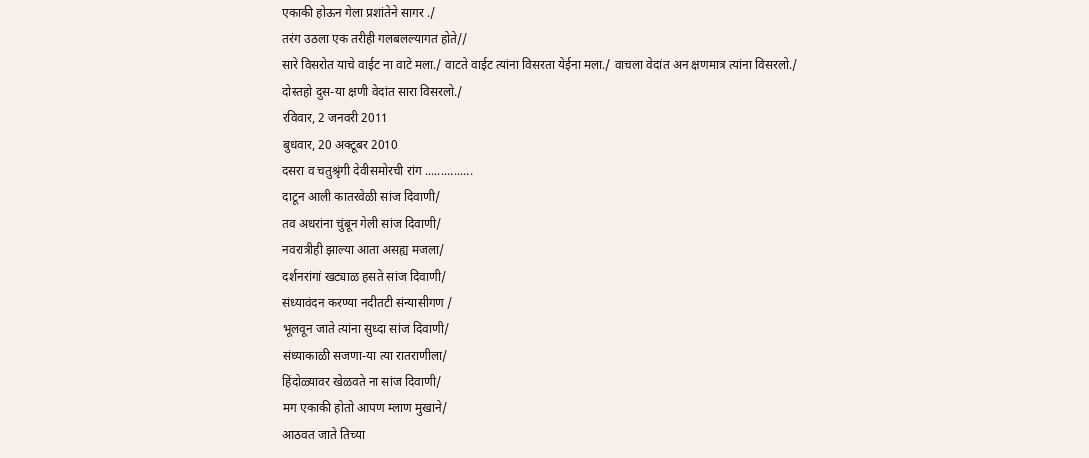एकाकी होऊन गेला प्रशांतेने सागर ./
तरंग उठला एक तरीही गलबलल्यागत होते//
सारे विसरोत याचे वाईट ना वाटे मला./ वाटते वाईट त्यांना विसरता येईना मला./ वाचला वेदांत अन क्षणमात्र त्यांना विसरलो./ दोस्तहो दुस-या क्षणी वेदांत सारा विसरलो./
रविवार, 2 जनवरी 2011
बुधवार, 20 अक्टूबर 2010
दसरा व चतुश्रृंगी देवीसमोरची रांग ...............
दाटून आली कातरवेळी सांज दिवाणी/
तव अधरांना चुंबून गेली सांज दिवाणी/
नवरात्रीही झाल्या आता असह्य मजला/
दर्शनरांगां खट्याळ हसते सांज दिवाणी/
संध्यावंदन करण्या नदीतटी संन्यासीगण /
भूलवून जाते त्यांना सुध्दा सांज दिवाणी/
संध्याकाळी सजणा-या त्या रातराणीला/
हिंदोळ्यावर खेळवते ना सांज दिवाणी/
मग एकाकी होतो आपण म्लाण मुखाने/
आठवत जाते तिच्या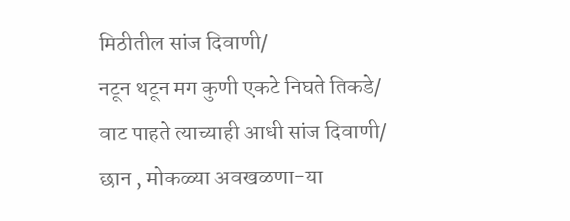मिठीतील सांज दिवाणी/
नटून थटून मग कुणी एकटे निघते तिकडे/
वाट पाहते त्याच्याही आधी सांज दिवाणी/
छान , मोकळ्या अवखळणा-या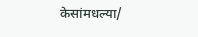केसांमधल्या/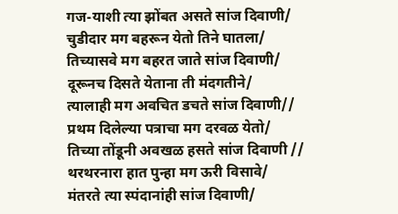गज-याशी त्या झोंबत असते सांज दिवाणी/
चुडीदार मग बहरून येतो तिने घातला/
तिच्यासवे मग बहरत जाते सांज दिवाणी/
दूरूनच दिसते येताना ती मंदगतीने/
त्यालाही मग अवचित डचते सांज दिवाणी//
प्रथम दिलेल्या पत्राचा मग दरवळ येतो/
तिच्या तोंडूनी अवखळ हसते सांज दिवाणी //
थरथरनारा हात पुन्हा मग ऊरी विसावे/
मंतरते त्या स्पंदानांही सांज दिवाणी/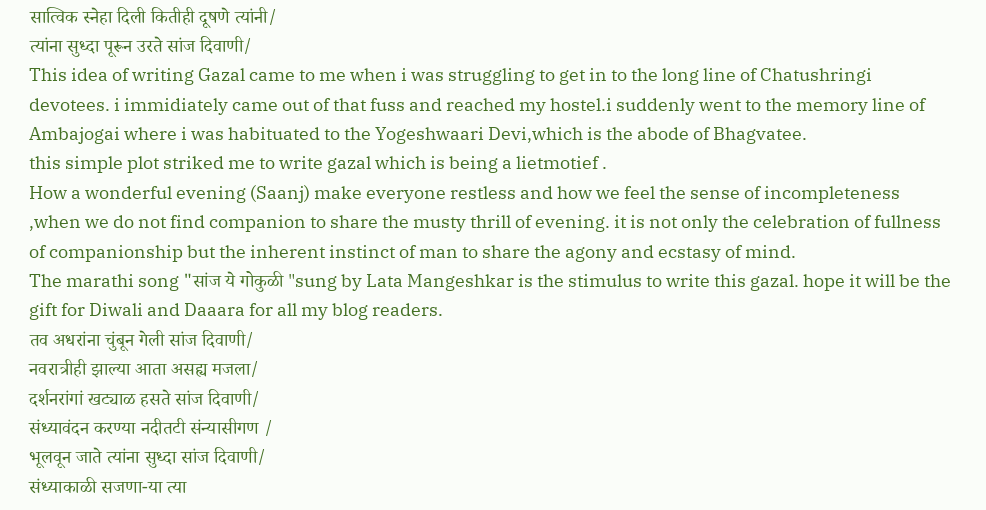सात्विक स्नेहा दिली कितीही दूषणे त्यांनी/
त्यांना सुध्दा पूरून उरते सांज दिवाणी/
This idea of writing Gazal came to me when i was struggling to get in to the long line of Chatushringi devotees. i immidiately came out of that fuss and reached my hostel.i suddenly went to the memory line of Ambajogai where i was habituated to the Yogeshwaari Devi,which is the abode of Bhagvatee.
this simple plot striked me to write gazal which is being a lietmotief .
How a wonderful evening (Saanj) make everyone restless and how we feel the sense of incompleteness ,when we do not find companion to share the musty thrill of evening. it is not only the celebration of fullness of companionship but the inherent instinct of man to share the agony and ecstasy of mind.
The marathi song "सांज ये गोकुळी "sung by Lata Mangeshkar is the stimulus to write this gazal. hope it will be the gift for Diwali and Daaara for all my blog readers.
तव अधरांना चुंबून गेली सांज दिवाणी/
नवरात्रीही झाल्या आता असह्य मजला/
दर्शनरांगां खट्याळ हसते सांज दिवाणी/
संध्यावंदन करण्या नदीतटी संन्यासीगण /
भूलवून जाते त्यांना सुध्दा सांज दिवाणी/
संध्याकाळी सजणा-या त्या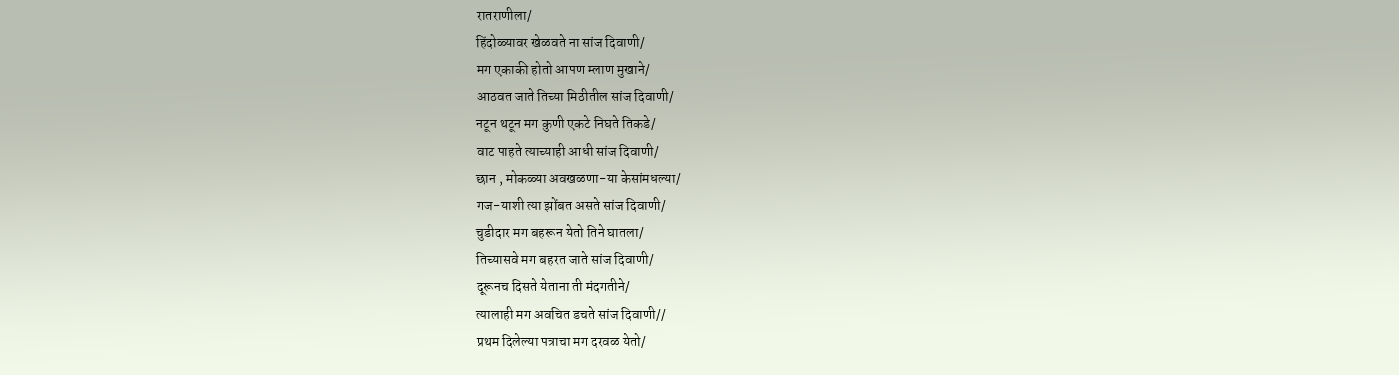रातराणीला/
हिंदोळ्यावर खेळवते ना सांज दिवाणी/
मग एकाकी होतो आपण म्लाण मुखाने/
आठवत जाते तिच्या मिठीतील सांज दिवाणी/
नटून थटून मग कुणी एकटे निघते तिकडे/
वाट पाहते त्याच्याही आधी सांज दिवाणी/
छान , मोकळ्या अवखळणा-या केसांमधल्या/
गज-याशी त्या झोंबत असते सांज दिवाणी/
चुडीदार मग बहरून येतो तिने घातला/
तिच्यासवे मग बहरत जाते सांज दिवाणी/
दूरूनच दिसते येताना ती मंदगतीने/
त्यालाही मग अवचित डचते सांज दिवाणी//
प्रथम दिलेल्या पत्राचा मग दरवळ येतो/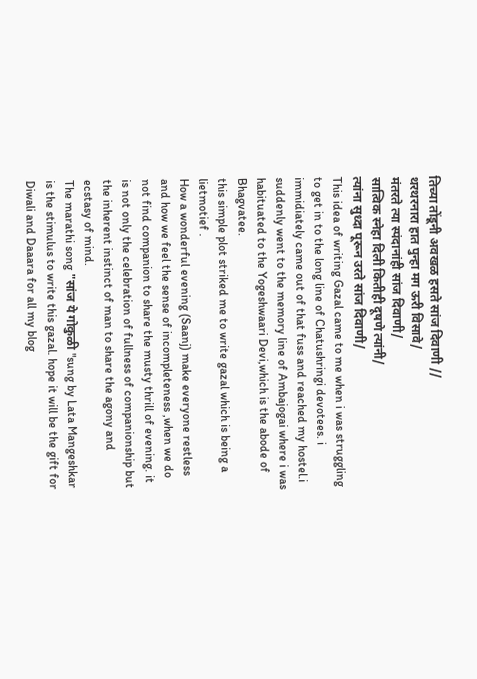तिच्या तोंडूनी अवखळ हसते सांज दिवाणी //
थरथरनारा हात पुन्हा मग ऊरी विसावे/
मंतरते त्या स्पंदानांही सांज दिवाणी/
सात्विक स्नेहा दिली कितीही दूषणे त्यांनी/
त्यांना सुध्दा पूरून उरते सांज दिवाणी/
This idea of writing Gazal came to me when i was struggling to get in to the long line of Chatushringi devotees. i immidiately came out of that fuss and reached my hostel.i suddenly went to the memory line of Ambajogai where i was habituated to the Yogeshwaari Devi,which is the abode of Bhagvatee.
this simple plot striked me to write gazal which is being a lietmotief .
How a wonderful evening (Saanj) make everyone restless and how we feel the sense of incompleteness ,when we do not find companion to share the musty thrill of evening. it is not only the celebration of fullness of companionship but the inherent instinct of man to share the agony and ecstasy of mind.
The marathi song "सांज ये गोकुळी "sung by Lata Mangeshkar is the stimulus to write this gazal. hope it will be the gift for Diwali and Daaara for all my blog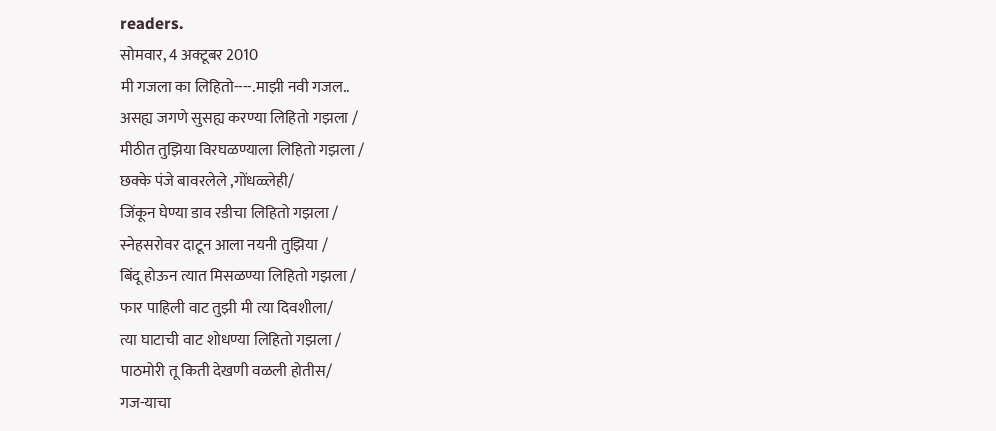readers.
सोमवार, 4 अक्टूबर 2010
मी गजला का लिहितो----.माझी नवी गजल..
असह्य जगणे सुसह्य करण्या लिहितो गझला /
मीठीत तुझिया विरघळण्याला लिहितो गझला /
छक्के पंजे बावरलेले ,गोंधळ्लेही/
जिंकून घेण्या डाव रडीचा लिहितो गझला /
स्नेहसरोवर दाटून आला नयनी तुझिया /
बिंदू होऊन त्यात मिसळण्या लिहितो गझला /
फार पाहिली वाट तुझी मी त्या दिवशीला/
त्या घाटाची वाट शोधण्या लिहितो गझला /
पाठमोरी तू किती देखणी वळली होतीस/
गज-याचा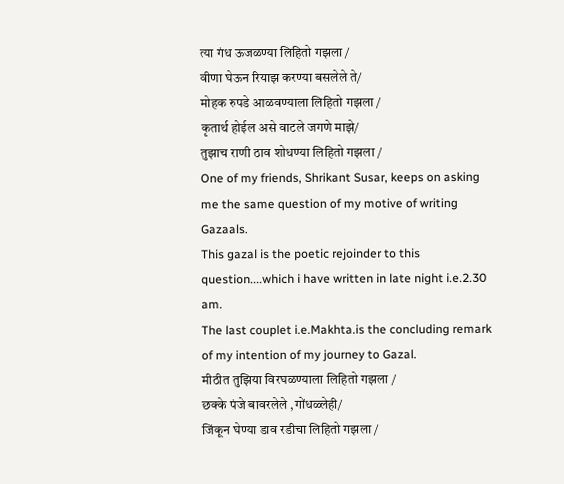त्या गंध ऊजळण्या लिहितो गझला /
वीणा घेऊन रियाझ करण्या बसलेले ते/
मोहक रुपडे आळवण्याला लिहितो गझला /
कृतार्थ होईल असे वाटले जगणे माझे/
तुझाच राणी ठाव शोधण्या लिहितो गझला /
One of my friends, Shrikant Susar, keeps on asking me the same question of my motive of writing Gazaals.
This gazal is the poetic rejoinder to this question....which i have written in late night i.e.2.30 am.
The last couplet i.e.Makhta.is the concluding remark of my intention of my journey to Gazal.
मीठीत तुझिया विरघळण्याला लिहितो गझला /
छक्के पंजे बावरलेले ,गोंधळ्लेही/
जिंकून घेण्या डाव रडीचा लिहितो गझला /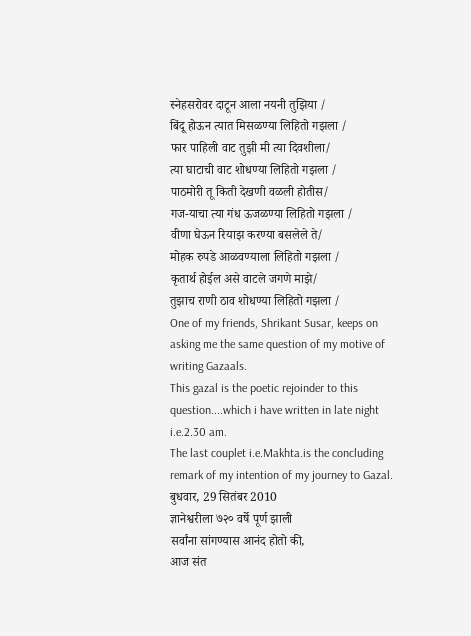स्नेहसरोवर दाटून आला नयनी तुझिया /
बिंदू होऊन त्यात मिसळण्या लिहितो गझला /
फार पाहिली वाट तुझी मी त्या दिवशीला/
त्या घाटाची वाट शोधण्या लिहितो गझला /
पाठमोरी तू किती देखणी वळली होतीस/
गज-याचा त्या गंध ऊजळण्या लिहितो गझला /
वीणा घेऊन रियाझ करण्या बसलेले ते/
मोहक रुपडे आळवण्याला लिहितो गझला /
कृतार्थ होईल असे वाटले जगणे माझे/
तुझाच राणी ठाव शोधण्या लिहितो गझला /
One of my friends, Shrikant Susar, keeps on asking me the same question of my motive of writing Gazaals.
This gazal is the poetic rejoinder to this question....which i have written in late night i.e.2.30 am.
The last couplet i.e.Makhta.is the concluding remark of my intention of my journey to Gazal.
बुधवार, 29 सितंबर 2010
ज्ञानेश्वरीला ७२० वर्षे पूर्ण झाली
सर्वांना सांगण्यास आनंद होतो की,
आज संत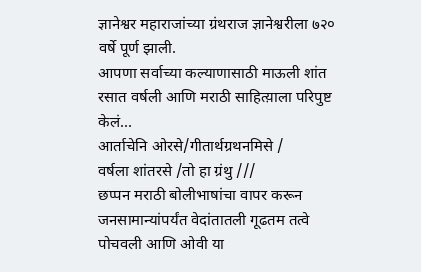ज्ञानेश्वर महाराजांच्या ग्रंथराज ज्ञानेश्वरीला ७२० वर्षे पूर्ण झाली.
आपणा सर्वाच्या कल्याणासाठी माऊली शांत रसात वर्षली आणि मराठी साहित्य़ाला परिपुष्ट केलं...
आर्ताचेनि ओरसे/गीतार्थग्रथनमिसे /
वर्षला शांतरसे /तो हा ग्रंथु ///
छप्पन मराठी बोलीभाषांचा वापर करून जनसामान्यांपर्यंत वेदांतातली गूढतम तत्वे पोचवली आणि ओवी या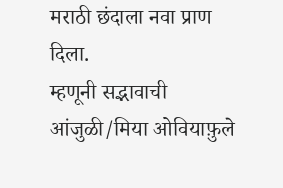मराठी छंदाला नवा प्राण दिला.
म्हणूनी सद्भावाची आंजुळी/मिया ओवियाफ़ुले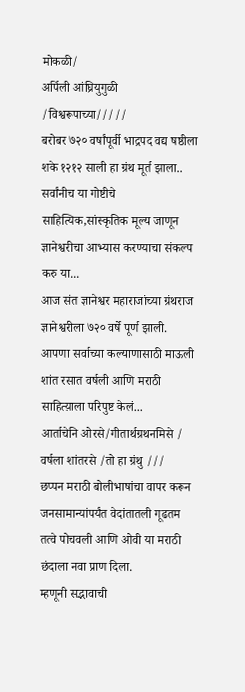मोकळी/
अर्पिली आंघ्रियुगुळी /विश्वरूपाच्या/////
बरोबर ७२० वर्षांपूर्वी भाद्रपद वद्य षष्ठीला शके १२१२ साली हा ग्रंथ मूर्त झाला..
सर्वांनीच या गोष्टीचे साहित्यिक,सांस्कृतिक मूल्य जाणून ज्ञानेश्वरीचा आभ्यास करण्याचा संकल्प करु या...
आज संत ज्ञानेश्वर महाराजांच्या ग्रंथराज ज्ञानेश्वरीला ७२० वर्षे पूर्ण झाली.
आपणा सर्वाच्या कल्याणासाठी माऊली शांत रसात वर्षली आणि मराठी साहित्य़ाला परिपुष्ट केलं...
आर्ताचेनि ओरसे/गीतार्थग्रथनमिसे /
वर्षला शांतरसे /तो हा ग्रंथु ///
छप्पन मराठी बोलीभाषांचा वापर करून जनसामान्यांपर्यंत वेदांतातली गूढतम तत्वे पोचवली आणि ओवी या मराठी छंदाला नवा प्राण दिला.
म्हणूनी सद्भावाची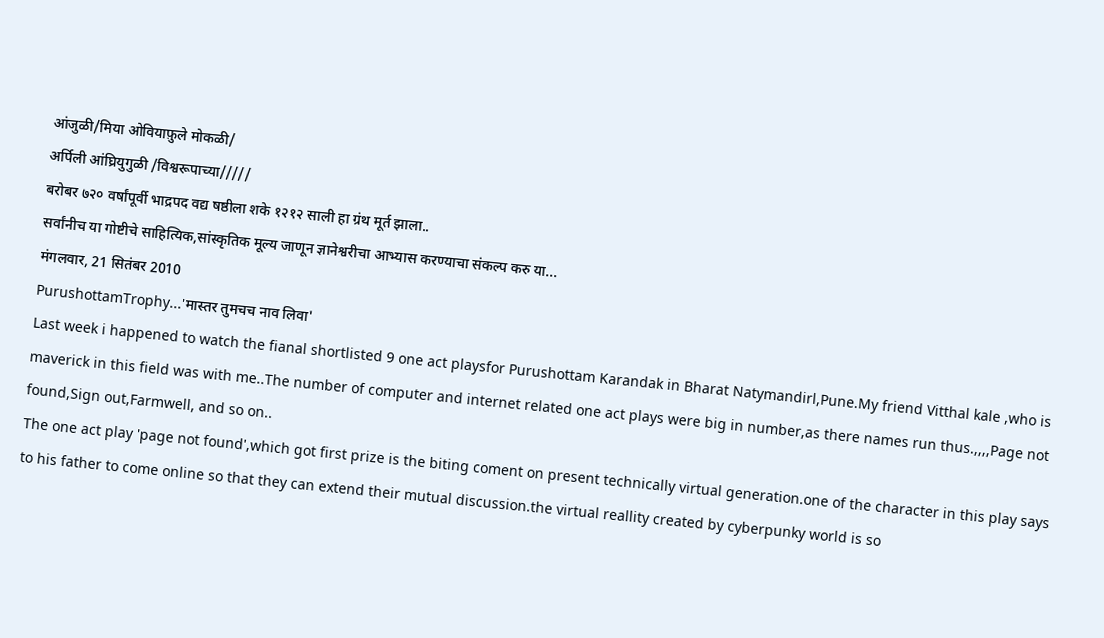आंजुळी/मिया ओवियाफ़ुले मोकळी/
अर्पिली आंघ्रियुगुळी /विश्वरूपाच्या/////
बरोबर ७२० वर्षांपूर्वी भाद्रपद वद्य षष्ठीला शके १२१२ साली हा ग्रंथ मूर्त झाला..
सर्वांनीच या गोष्टीचे साहित्यिक,सांस्कृतिक मूल्य जाणून ज्ञानेश्वरीचा आभ्यास करण्याचा संकल्प करु या...
मंगलवार, 21 सितंबर 2010
PurushottamTrophy...'मास्तर तुमचच नाव लिवा'
Last week i happened to watch the fianal shortlisted 9 one act playsfor Purushottam Karandak in Bharat Natymandirl,Pune.My friend Vitthal kale ,who is maverick in this field was with me..The number of computer and internet related one act plays were big in number,as there names run thus.,,,,Page not found,Sign out,Farmwell, and so on..
The one act play 'page not found',which got first prize is the biting coment on present technically virtual generation.one of the character in this play says to his father to come online so that they can extend their mutual discussion.the virtual reallity created by cyberpunky world is so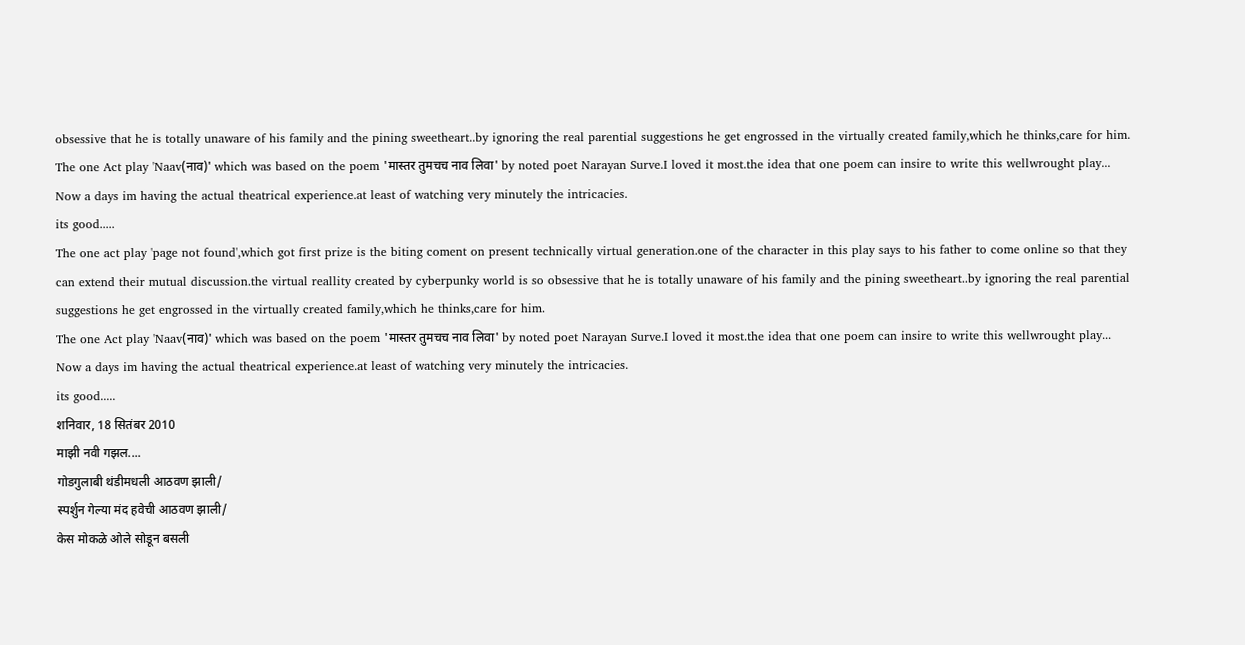obsessive that he is totally unaware of his family and the pining sweetheart..by ignoring the real parential suggestions he get engrossed in the virtually created family,which he thinks,care for him.
The one Act play 'Naav(नाव)' which was based on the poem 'मास्तर तुमचच नाव लिवा' by noted poet Narayan Surve.I loved it most.the idea that one poem can insire to write this wellwrought play...
Now a days im having the actual theatrical experience.at least of watching very minutely the intricacies.
its good.....
The one act play 'page not found',which got first prize is the biting coment on present technically virtual generation.one of the character in this play says to his father to come online so that they can extend their mutual discussion.the virtual reallity created by cyberpunky world is so obsessive that he is totally unaware of his family and the pining sweetheart..by ignoring the real parential suggestions he get engrossed in the virtually created family,which he thinks,care for him.
The one Act play 'Naav(नाव)' which was based on the poem 'मास्तर तुमचच नाव लिवा' by noted poet Narayan Surve.I loved it most.the idea that one poem can insire to write this wellwrought play...
Now a days im having the actual theatrical experience.at least of watching very minutely the intricacies.
its good.....
शनिवार, 18 सितंबर 2010
माझी नवी गझल....
गोडगुलाबी थंडीमधली आठवण झाली/
स्पर्शुन गेल्या मंद हवेची आठवण झाली/
केस मोकळे ओले सोडून बसली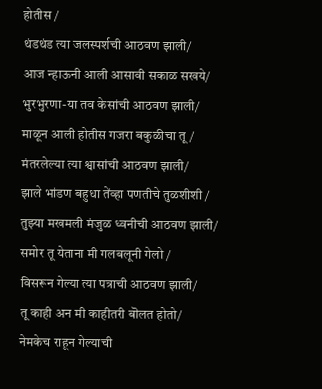होतीस /
थंडथंड त्या जलस्पर्शची आठवण झाली/
आज न्हाऊनी आली आसावी सकाळ सखये/
भुरभुरणा-या तव केसांची आठवण झाली/
माळून आली होतीस गजरा बकुळीचा तू/
मंतरलेल्या त्या श्वासांची आठवण झाली/
झाले भांडण बहुधा तेंव्हा पणतीचे तुळशीशी /
तुझ्या मखमली मंजुळ ध्वनीची आठवण झाली/
समोर तू येताना मी गलबलूनी गेलो /
विसरून गेल्या त्या पत्राची आठवण झाली/
तू काही अन मी काहीतरी बॊलत होतो/
नेमकेच राहून गेल्याची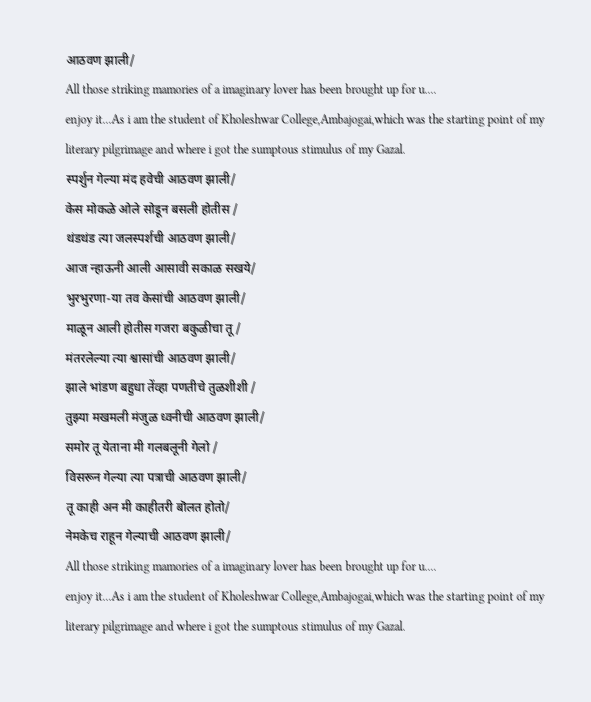आठवण झाली/
All those striking mamories of a imaginary lover has been brought up for u....
enjoy it...As i am the student of Kholeshwar College,Ambajogai,which was the starting point of my literary pilgrimage and where i got the sumptous stimulus of my Gazal.
स्पर्शुन गेल्या मंद हवेची आठवण झाली/
केस मोकळे ओले सोडून बसली होतीस /
थंडथंड त्या जलस्पर्शची आठवण झाली/
आज न्हाऊनी आली आसावी सकाळ सखये/
भुरभुरणा-या तव केसांची आठवण झाली/
माळून आली होतीस गजरा बकुळीचा तू/
मंतरलेल्या त्या श्वासांची आठवण झाली/
झाले भांडण बहुधा तेंव्हा पणतीचे तुळशीशी /
तुझ्या मखमली मंजुळ ध्वनीची आठवण झाली/
समोर तू येताना मी गलबलूनी गेलो /
विसरून गेल्या त्या पत्राची आठवण झाली/
तू काही अन मी काहीतरी बॊलत होतो/
नेमकेच राहून गेल्याची आठवण झाली/
All those striking mamories of a imaginary lover has been brought up for u....
enjoy it...As i am the student of Kholeshwar College,Ambajogai,which was the starting point of my literary pilgrimage and where i got the sumptous stimulus of my Gazal.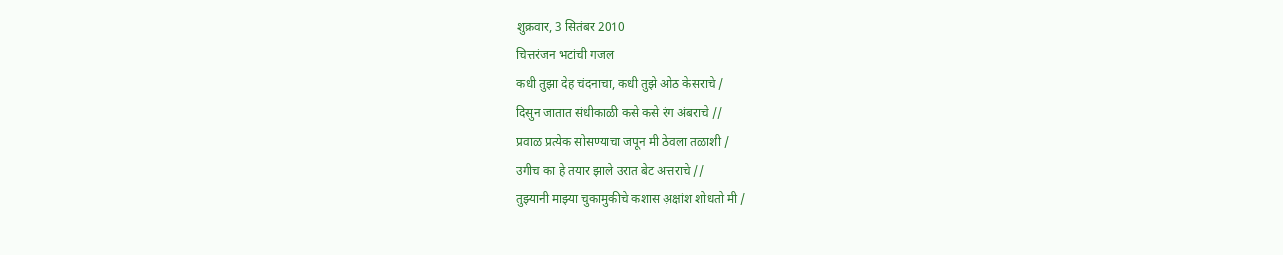शुक्रवार, 3 सितंबर 2010
चित्तरंजन भटांची गजल
कधी तुझा देह चंदनाचा, कधी तुझे ओठ केसराचे /
दिसुन जातात संधीकाळी कसे कसे रंग अंबराचे //
प्रवाळ प्रत्येक सोसण्याचा जपून मी ठेवला तळाशी /
उगीच का हे तयार झाले उरात बेट अत्तराचे //
तुझ्यानी माझ्या चुकामुकीचे कशास अ़क्षांश शोधतो मी /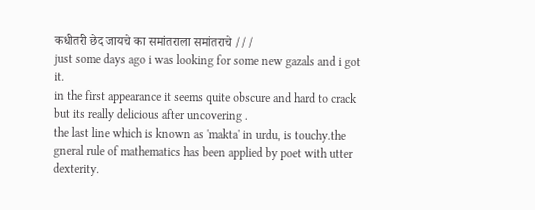कधीतरी छेद जायचे का समांतराला समांतराचे ///
just some days ago i was looking for some new gazals and i got it.
in the first appearance it seems quite obscure and hard to crack but its really delicious after uncovering .
the last line which is known as 'makta' in urdu, is touchy.the gneral rule of mathematics has been applied by poet with utter dexterity.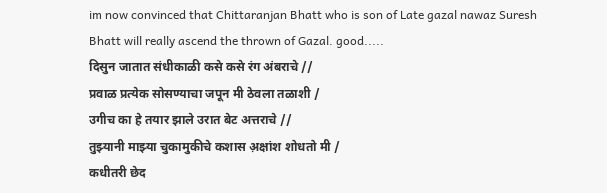im now convinced that Chittaranjan Bhatt who is son of Late gazal nawaz Suresh Bhatt will really ascend the thrown of Gazal. good.....
दिसुन जातात संधीकाळी कसे कसे रंग अंबराचे //
प्रवाळ प्रत्येक सोसण्याचा जपून मी ठेवला तळाशी /
उगीच का हे तयार झाले उरात बेट अत्तराचे //
तुझ्यानी माझ्या चुकामुकीचे कशास अ़क्षांश शोधतो मी /
कधीतरी छेद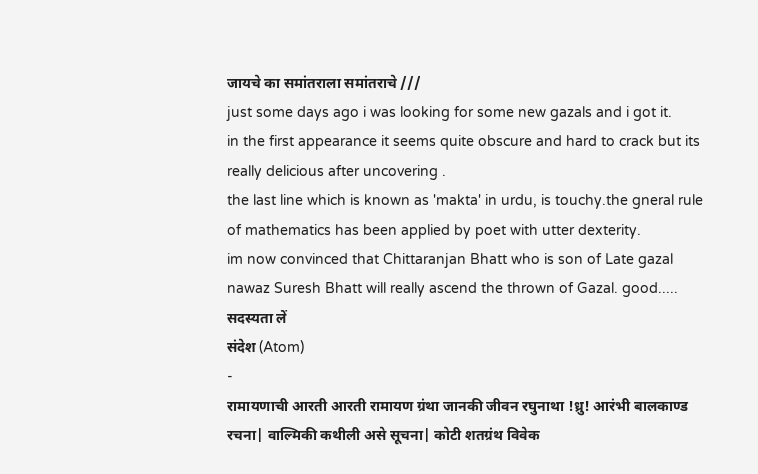जायचे का समांतराला समांतराचे ///
just some days ago i was looking for some new gazals and i got it.
in the first appearance it seems quite obscure and hard to crack but its really delicious after uncovering .
the last line which is known as 'makta' in urdu, is touchy.the gneral rule of mathematics has been applied by poet with utter dexterity.
im now convinced that Chittaranjan Bhatt who is son of Late gazal nawaz Suresh Bhatt will really ascend the thrown of Gazal. good.....
सदस्यता लें
संदेश (Atom)
-
रामायणाची आरती आरती रामायण ग्रंथा जानकी जीवन रघुनाथा !ध्रु! आरंभी बालकाण्ड रचना| वाल्मिकी कथीली असे सूचना| कोटी शतग्रंथ विवेक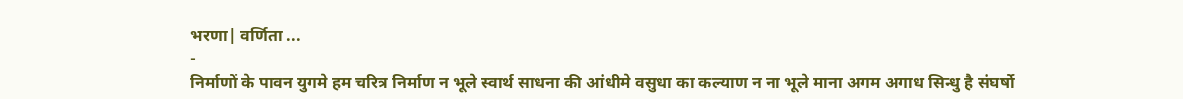भरणा| वर्णिता ...
-
निर्माणों के पावन युगमे हम चरित्र निर्माण न भूले स्वार्थ साधना की आंधीमे वसुधा का कल्याण न ना भूले माना अगम अगाध सिन्धु है संघर्षो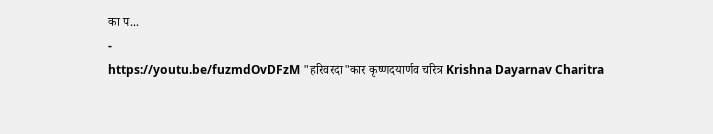का प...
-
https://youtu.be/fuzmdOvDFzM "हरिवरदा"कार कृष्णदयार्णव चरित्र Krishna Dayarnav Charitra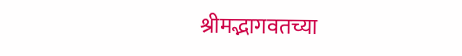श्रीमद्भागवतच्या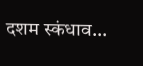दशम स्कंधाव...